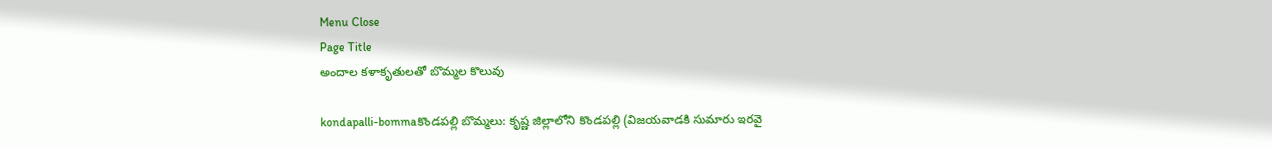Menu Close
Page Title
అందాల కళాకృతులతో బొమ్మల కొలువు

kondapalli-bommaకొండపల్లి బొమ్మలు: కృష్ణ జిల్లాలోని కొండపల్లి (విజయవాడకి సుమారు ఇరవై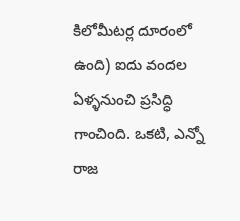కిలోమీటర్ల దూరంలో ఉంది) ఐదు వందల ఏళ్ళనుంచి ప్రసిద్ధి గాంచింది. ఒకటి, ఎన్నో రాజ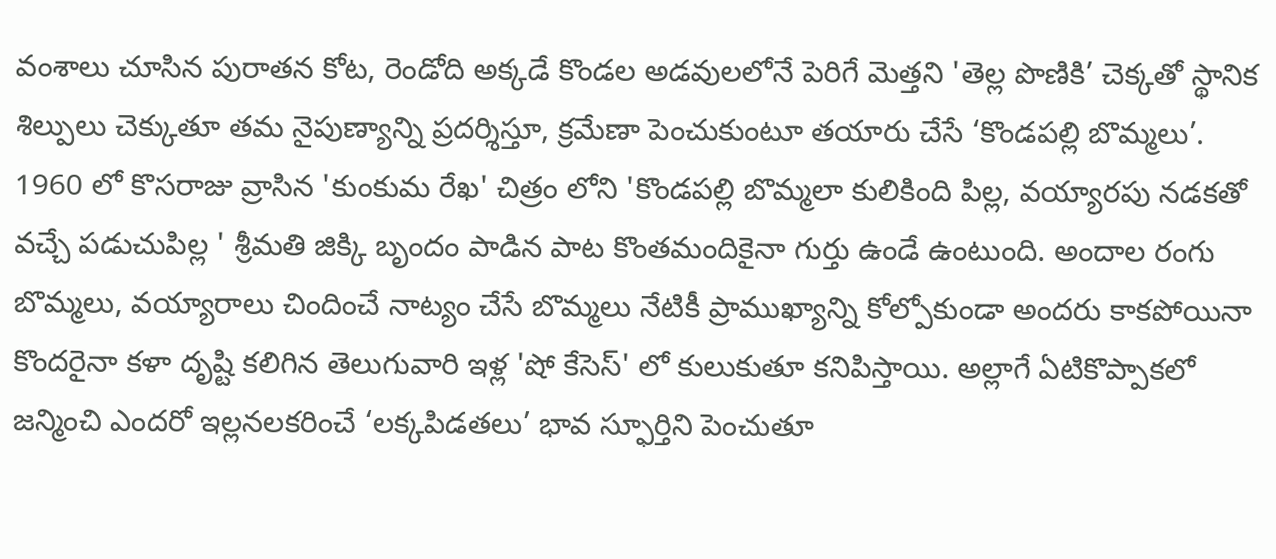వంశాలు చూసిన పురాతన కోట, రెండోది అక్కడే కొండల అడవులలోనే పెరిగే మెత్తని 'తెల్ల పొణికి’ చెక్కతో స్థానిక శిల్పులు చెక్కుతూ తమ నైపుణ్యాన్ని ప్రదర్శిస్తూ, క్రమేణా పెంచుకుంటూ తయారు చేసే ‘కొండపల్లి బొమ్మలు’. 1960 లో కొసరాజు వ్రాసిన 'కుంకుమ రేఖ' చిత్రం లోని 'కొండపల్లి బొమ్మలా కులికింది పిల్ల, వయ్యారపు నడకతో వచ్చే పడుచుపిల్ల ' శ్రీమతి జిక్కి బృందం పాడిన పాట కొంతమందికైనా గుర్తు ఉండే ఉంటుంది. అందాల రంగు బొమ్మలు, వయ్యారాలు చిందించే నాట్యం చేసే బొమ్మలు నేటికీ ప్రాముఖ్యాన్ని కోల్పోకుండా అందరు కాకపోయినా కొందరైనా కళా దృష్టి కలిగిన తెలుగువారి ఇళ్ల 'షో కేసెస్' లో కులుకుతూ కనిపిస్తాయి. అల్లాగే ఏటికొప్పాకలో జన్మించి ఎందరో ఇల్లనలకరించే ‘లక్కపిడతలు’ భావ స్ఫూర్తిని పెంచుతూ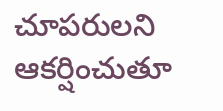చూపరులని ఆకర్షించుతూ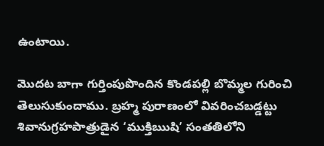ఉంటాయి.

మొదట బాగా గుర్తింపుపొందిన కొండపల్లి బొమ్మల గురించి తెలుసుకుందాము. బ్రహ్మ పురాణంలో వివరించబడ్డట్టు శివానుగ్రహపాత్రుడైన ‘ముక్తిఋషి’ సంతతిలోని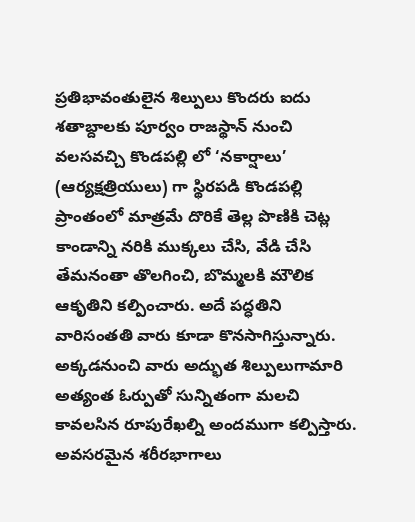ప్రతిభావంతులైన శిల్పులు కొందరు ఐదు శతాబ్దాలకు పూర్వం రాజస్థాన్ నుంచి వలసవచ్చి కొండపల్లి లో ‘నకార్షాలు’ (ఆర్యక్షత్రియులు) గా స్థిరపడి కొండపల్లి ప్రాంతంలో మాత్రమే దొరికే తెల్ల పొణికి చెట్ల కాండాన్ని నరికి ముక్కలు చేసి, వేడి చేసి తేమనంతా తొలగించి, బొమ్మలకి మౌలిక ఆకృతిని కల్పించారు. అదే పద్ధతిని వారిసంతతి వారు కూడా కొనసాగిస్తున్నారు. అక్కడనుంచి వారు అద్భుత శిల్పులుగామారి అత్యంత ఓర్పుతో సున్నితంగా మలచి కావలసిన రూపురేఖల్ని అందముగా కల్పిస్తారు. అవసరమైన శరీరభాగాలు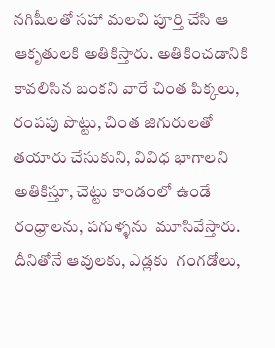నగిషీలతో సహా మలచి పూర్తి చేసి ఆ ఆకృతులకి అతికిస్తారు. అతికించడానికి కావలిసిన బంకని వారే చింత పిక్కలు, రంపపు పొట్టు, చింత జిగురులతో తయారు చేసుకుని, వివిధ భాగాలని అతికిస్తూ, చెట్టు కాండంలో ఉండే రంధ్రాలను, పగుళ్ళను  మూసివేస్తారు. దీనితోనే ఆవులకు, ఎడ్లకు  గంగడోలు,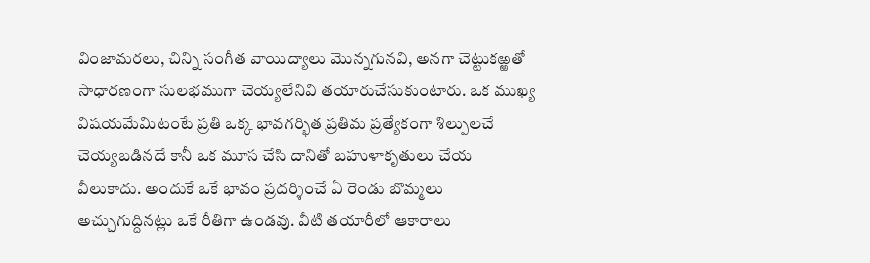వింజామరలు, చిన్ని సంగీత వాయిద్యాలు మొన్నగునవి, అనగా చెట్టుకఱ్ఱతో సాధారణంగా సులభముగా చెయ్యలేనివి తయారుచేసుకుంటారు. ఒక ముఖ్య విషయమేమిటంటే ప్రతి ఒక్క భావగర్భిత ప్రతిమ ప్రత్యేకంగా శిల్పులచే చెయ్యబడినదే కానీ ఒక మూస చేసి దానితో బహుళాకృతులు చేయ వీలుకాదు. అందుకే ఒకే భావం ప్రదర్శించే ఏ రెండు బొమ్మలు అచ్చుగుద్దినట్లు ఒకే రీతిగా ఉండవు. వీటి తయారీలో ఆకారాలు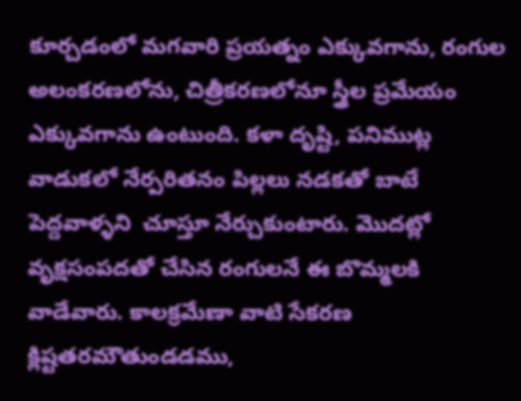కూర్చడంలో మగవారి ప్రయత్నం ఎక్కువగాను, రంగుల అలంకరణలోను, చిత్రీకరణలోనూ స్త్రీల ప్రమేయం ఎక్కువగాను ఉంటుంది. కళా దృష్టి, పనిముట్ల వాడుకలో నేర్పరితనం పిల్లలు నడకతో బాటే పెద్దవాళ్ళని  చూస్తూ నేర్చుకుంటారు. మొదట్లో వృక్షసంపదతో చేసిన రంగులనే ఈ బొమ్మలకి వాడేవారు. కాలక్రమేణా వాటి సేకరణ క్లిష్టతరమౌతుండడము,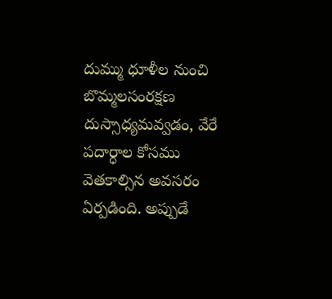దుమ్ము ధూళీల నుంచి బొమ్మలసంరక్షణ దుస్సాధ్యమవ్వడం, వేరే పదార్ధాల కోసము వెతకాల్సిన అవసరం ఏర్పడింది. అప్పుడే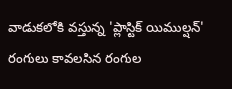వాడుకలోకి వస్తున్న 'ప్లాస్టిక్ యిముల్షన్' రంగులు కావలసిన రంగుల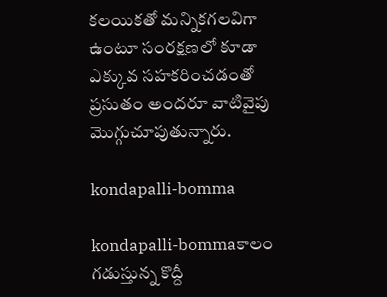కలయికతో మన్నికగలవిగా ఉంటూ సంరక్షణలో కూడా ఎక్కువ సహకరించడంతో ప్రసుతం అందరూ వాటివైపు మొగ్గుచూపుతున్నారు.

kondapalli-bomma

kondapalli-bommaకాలం గడుస్తున్న కొద్దీ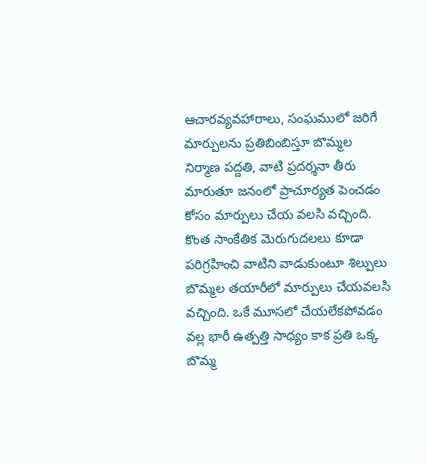ఆచారవ్యవహారాలు, సంఘములో జరిగే మార్పులను ప్రతిబింబిస్తూ బొమ్మల నిర్మాణ పద్దతి, వాటి ప్రదర్శనా తీరు మారుతూ జనంలో ప్రాచూర్యత పెంచడం కోసం మార్పులు చేయ వలసి వచ్చింది. కొంత సాంకేతిక మెరుగుదలలు కూడా పరిగ్రహించి వాటిని వాడుకుంటూ శిల్పులు బొమ్మల తయారీలో మార్పులు చేయవలసి వచ్చింది. ఒకే మూసలో చేయలేకపోవడం వల్ల భారీ ఉత్పత్తి సాధ్యం కాక ప్రతి ఒక్క బొమ్మ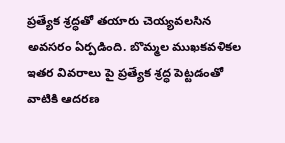ప్రత్యేక శ్రద్ధతో తయారు చెయ్యవలసిన అవసరం ఏర్పడింది. బొమ్మల ముఖకవళికల ఇతర వివరాలు పై ప్రత్యేక శ్రద్ధ పెట్టడంతో వాటికి ఆదరణ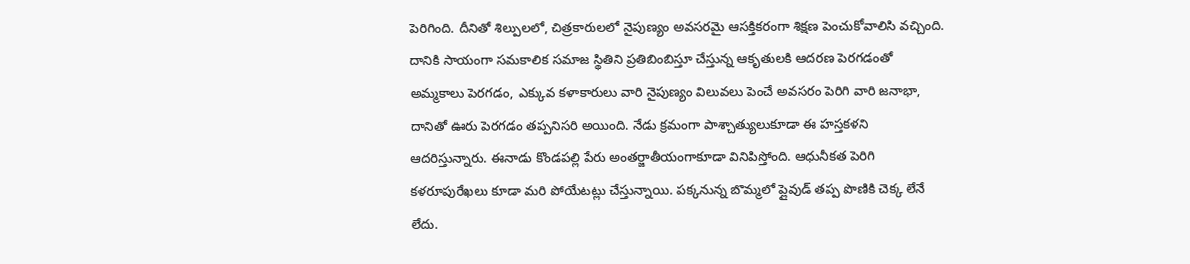పెరిగింది. దీనితో శిల్పులలో, చిత్రకారులలో నైపుణ్యం అవసరమై ఆసక్తికరంగా శిక్షణ పెంచుకోవాలిసి వచ్చింది. దానికి సాయంగా సమకాలిక సమాజ స్థితిని ప్రతిబింబిస్తూ చేస్తున్న ఆకృతులకి ఆదరణ పెరగడంతో అమ్మకాలు పెరగడం, ఎక్కువ కళాకారులు వారి నైపుణ్యం విలువలు పెంచే అవసరం పెరిగి వారి జనాభా, దానితో ఊరు పెరగడం తప్పనిసరి అయింది. నేడు క్రమంగా పాశ్చాత్యులుకూడా ఈ హస్తకళని ఆదరిస్తున్నారు. ఈనాడు కొండపల్లి పేరు అంతర్జాతీయంగాకూడా వినిపిస్తోంది. ఆధునీకత పెరిగి కళరూపురేఖలు కూడా మరి పోయేటట్లు చేస్తున్నాయి. పక్కనున్న బొమ్మలో ప్లైవుడ్ తప్ప పొణికి చెక్క లేనే లేదు.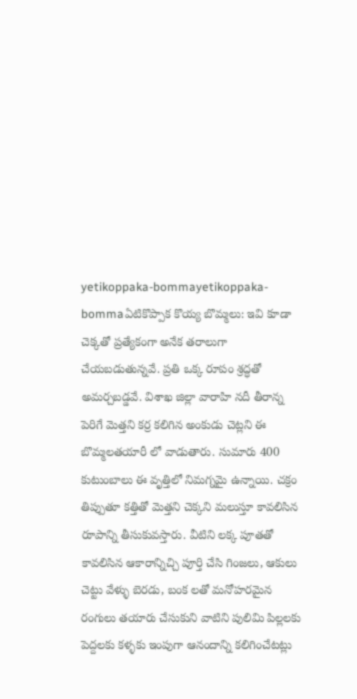yetikoppaka-bommayetikoppaka-bommaఏటికొప్పాక కొయ్య బొమ్మలు: ఇవి కూడా చెక్కతో ప్రత్యేకంగా అనేక తరాలుగా చేయబడుతున్నవే. ప్రతి ఒక్క రూపం శ్రద్ధతో అమర్చబడ్డవే. విశాఖ జిల్లా వారాహి నదీ తీరాన్న పెరిగే మెత్తని కర్ర కలిగిన అంకుడు చెట్లని ఈ బొమ్మలతయారీ లో వాడుతారు. సుమారు 400 కుటుంబాలు ఈ వృత్తిలో నిమగ్నమై ఉన్నాయి. చక్రం తిప్పుతూ కత్తితో మెత్తని చెక్కని మలుస్తూ కావలిసిన రూపాన్ని తీసుకువస్తారు. వీటిని లక్క పూతతో కావలిసిన ఆకారాన్నిచ్చి పూర్తి చేసి గింజలు, ఆకులు చెట్టు వేళ్ళు బెరడు, బంక లతో మనోహరమైన రంగులు తయారు చేసుకుని వాటిని పులిమి పిల్లలకు పెద్దలకు కళ్ళకు ఇంపుగా ఆనందాన్ని కలిగించేటట్లు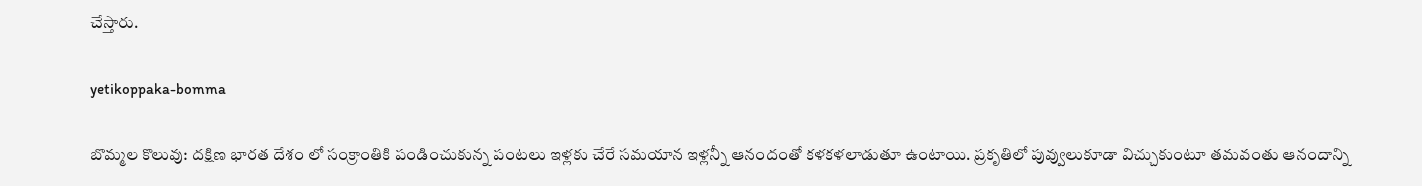చేస్తారు.

yetikoppaka-bomma

బొమ్మల కొలువు: దక్షిణ భారత దేశం లో సంక్రాంతికి పండించుకున్న పంటలు ఇళ్లకు చేరే సమయాన ఇళ్లన్నీ ఆనందంతో కళకళలాడుతూ ఉంటాయి. ప్రకృతిలో పువ్వులుకూడా విచ్చుకుంటూ తమవంతు ఆనందాన్ని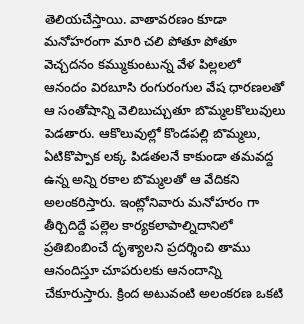తెలియచేస్తాయి. వాతావరణం కూడా మనోహరంగా మారి చలి పోతూ పోతూ వెచ్చదనం కమ్ముకుంటున్న వేళ పిల్లలలో ఆనందం విరబూసి రంగురంగుల వేష ధారణలతో ఆ సంతోషాన్ని వెలిబుచ్చుతూ బొమ్మలకొలువులు పెడతారు. ఆకొలువుల్లో కొండపల్లి బొమ్మలు, ఏటికొప్పాక లక్క పిడతలనే కాకుండా తమవద్ద ఉన్న అన్ని రకాల బొమ్మలతో ఆ వేదికని అలంకరిస్తారు. ఇంట్లోనివారు మనోహరం గా తీర్చిదిద్దే పల్లెల కార్యకలాపాల్నిదానిలో ప్రతిబింబించే దృశ్యాలని ప్రదర్శించి తాము ఆనందిస్తూ చూపరులకు ఆనందాన్ని చేకూరుస్తారు. క్రింద అటువంటి అలంకరణ ఒకటి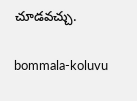చూడవచ్చు.

bommala-koluvu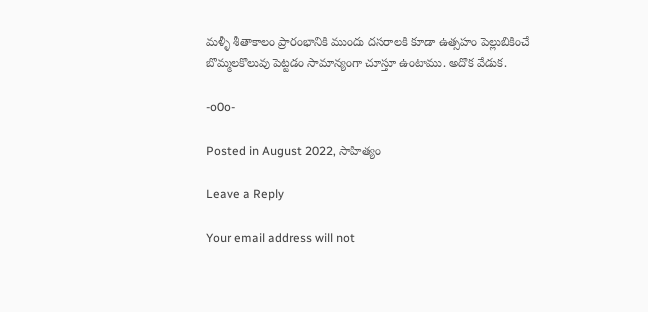మళ్ళీ శీతాకాలం ప్రారంభానికి ముందు దసరాలకి కూడా ఉత్సహం పెల్లుబికించే బొమ్మలకొలువు పెట్టడం సామాన్యంగా చూస్తూ ఉంటాము. అదొక వేడుక.

-o0o-

Posted in August 2022, సాహిత్యం

Leave a Reply

Your email address will not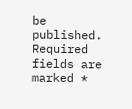be published. Required fields are marked *